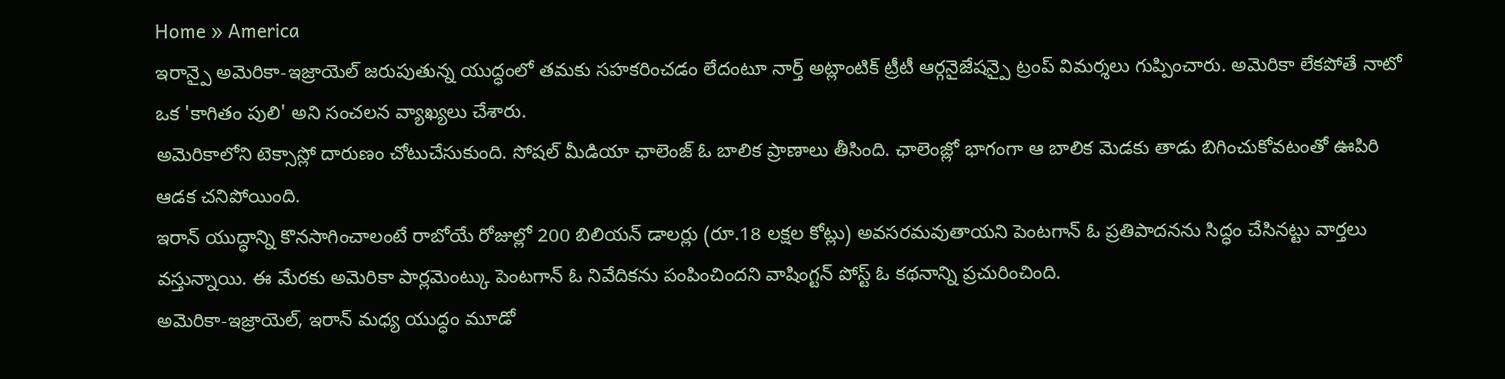Home » America
ఇరాన్పై అమెరికా-ఇజ్రాయెల్ జరుపుతున్న యుద్ధంలో తమకు సహకరించడం లేదంటూ నార్త్ అట్లాంటిక్ ట్రీటీ ఆర్గనైజేషన్పై ట్రంప్ విమర్శలు గుప్పించారు. అమెరికా లేకపోతే నాటో ఒక 'కాగితం పులి' అని సంచలన వ్యాఖ్యలు చేశారు.
అమెరికాలోని టెక్సాస్లో దారుణం చోటుచేసుకుంది. సోషల్ మీడియా ఛాలెంజ్ ఓ బాలిక ప్రాణాలు తీసింది. ఛాలెంజ్లో భాగంగా ఆ బాలిక మెడకు తాడు బిగించుకోవటంతో ఊపిరి ఆడక చనిపోయింది.
ఇరాన్ యుద్ధాన్ని కొనసాగించాలంటే రాబోయే రోజుల్లో 200 బిలియన్ డాలర్లు (రూ.18 లక్షల కోట్లు) అవసరమవుతాయని పెంటగాన్ ఓ ప్రతిపాదనను సిద్ధం చేసినట్టు వార్తలు వస్తున్నాయి. ఈ మేరకు అమెరికా పార్లమెంట్కు పెంటగాన్ ఓ నివేదికను పంపించిందని వాషింగ్టన్ పోస్ట్ ఓ కథనాన్ని ప్రచురించింది.
అమెరికా-ఇజ్రాయెల్, ఇరాన్ మధ్య యుద్ధం మూడో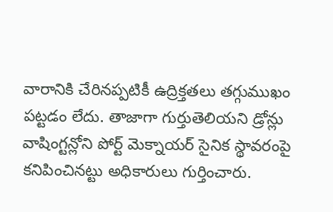వారానికి చేరినప్పటికీ ఉద్రిక్తతలు తగ్గుముఖం పట్టడం లేదు. తాజాగా గుర్తుతెలియని డ్రోన్లు వాషింగ్టన్లోని పోర్ట్ మెక్నాయర్ సైనిక స్థావరంపై కనిపించినట్టు అధికారులు గుర్తించారు.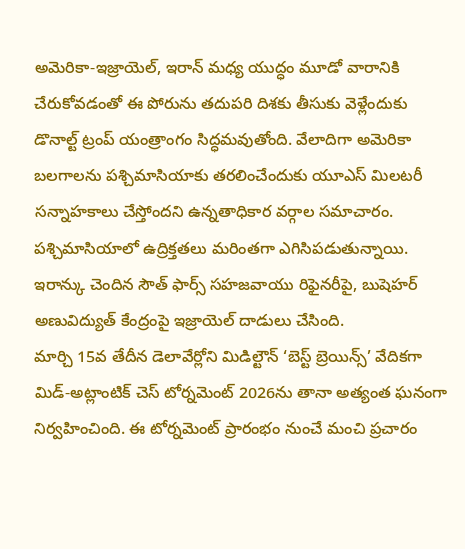అమెరికా-ఇజ్రాయెల్, ఇరాన్ మధ్య యుద్ధం మూడో వారానికి చేరుకోవడంతో ఈ పోరును తదుపరి దిశకు తీసుకు వెళ్లేందుకు డొనాల్ట్ ట్రంప్ యంత్రాంగం సిద్ధమవుతోంది. వేలాదిగా అమెరికా బలగాలను పశ్చిమాసియాకు తరలించేందుకు యూఎస్ మిలటరీ సన్నాహకాలు చేస్తోందని ఉన్నతాధికార వర్గాల సమాచారం.
పశ్చిమాసియాలో ఉద్రిక్తతలు మరింతగా ఎగిసిపడుతున్నాయి. ఇరాన్కు చెందిన సౌత్ ఫార్స్ సహజవాయు రిఫైనరీపై, బుషెహర్ అణువిద్యుత్ కేంద్రంపై ఇజ్రాయెల్ దాడులు చేసింది.
మార్చి 15వ తేదీన డెలావేర్లోని మిడిల్టౌన్ ‘బెస్ట్ బ్రెయిన్స్’ వేదికగా మిడ్-అట్లాంటిక్ చెస్ టోర్నమెంట్ 2026ను తానా అత్యంత ఘనంగా నిర్వహించింది. ఈ టోర్నమెంట్ ప్రారంభం నుంచే మంచి ప్రచారం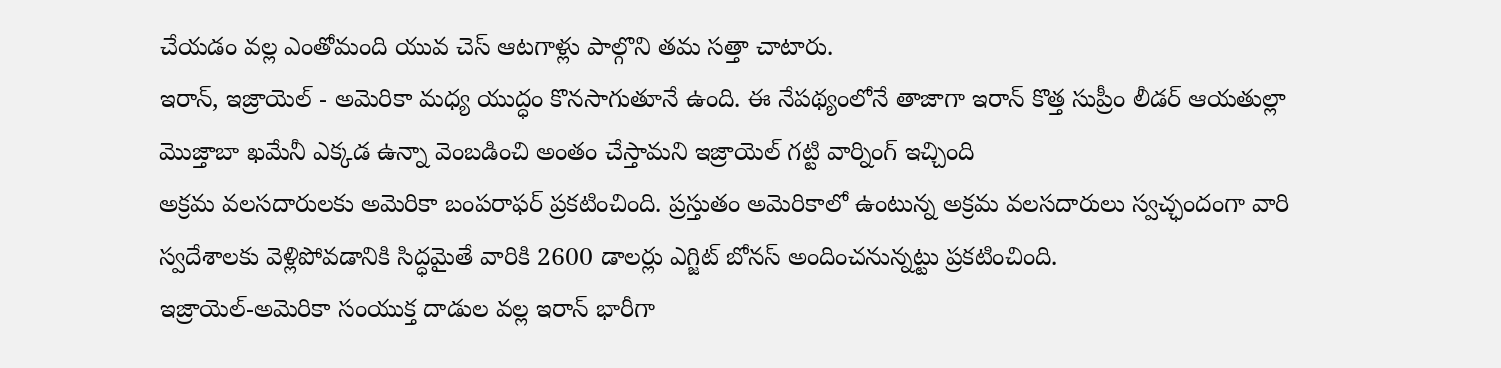చేయడం వల్ల ఎంతోమంది యువ చెస్ ఆటగాళ్లు పాల్గొని తమ సత్తా చాటారు.
ఇరాన్, ఇజ్రాయెల్ - అమెరికా మధ్య యుద్ధం కొనసాగుతూనే ఉంది. ఈ నేపథ్యంలోనే తాజాగా ఇరాన్ కొత్త సుప్రీం లీడర్ ఆయతుల్లా మొజ్తాబా ఖమేనీ ఎక్కడ ఉన్నా వెంబడించి అంతం చేస్తామని ఇజ్రాయెల్ గట్టి వార్నింగ్ ఇచ్చింది
అక్రమ వలసదారులకు అమెరికా బంపరాఫర్ ప్రకటించింది. ప్రస్తుతం అమెరికాలో ఉంటున్న అక్రమ వలసదారులు స్వచ్ఛందంగా వారి స్వదేశాలకు వెళ్లిపోవడానికి సిద్ధమైతే వారికి 2600 డాలర్లు ఎగ్జిట్ బోనస్ అందించనున్నట్టు ప్రకటించింది.
ఇజ్రాయెల్-అమెరికా సంయుక్త దాడుల వల్ల ఇరాన్ భారీగా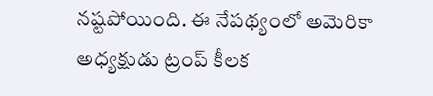నష్టపోయింది. ఈ నేపథ్యంలో అమెరికా అధ్యక్షుడు ట్రంప్ కీలక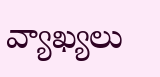వ్యాఖ్యలు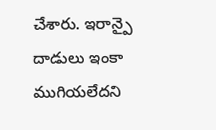చేశారు. ఇరాన్పై దాడులు ఇంకా ముగియలేదని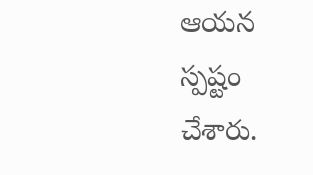ఆయన స్పష్టం చేశారు.